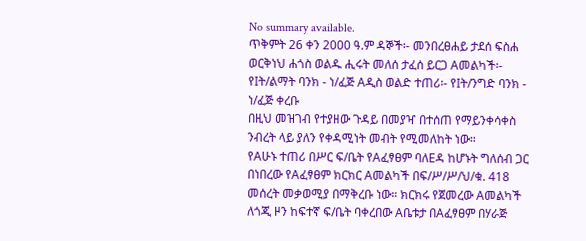No summary available.
ጥቅምት 26 ቀን 2000 ዓ.ም ዳኞች፡- መንበረፀሐይ ታደሰ ፍስሐ ወርቅነህ ሐጎስ ወልዱ ሒሩት መለሰ ታፈሰ ይርጋ Aመልካች፡- የIት/ልማት ባንክ - ነ/ፈጅ Aዲስ ወልድ ተጠሪ፡- የIት/ንግድ ባንክ - ነ/ፈጅ ቀረቡ
በዚህ መዝገብ የተያዘው ጉዳይ በመያዣ በተሰጠ የማይንቀሳቀስ ንብረት ላይ ያለን የቀዳሚነት መብት የሚመለከት ነው።
የAሁኑ ተጠሪ በሥር ፍ/ቤት የAፈፃፀም ባለEዳ ከሆኑት ግለሰብ ጋር በነበረው የAፈፃፀም ክርክር Aመልካች በፍ/ሥ/ሥ/ህ/ቁ. 418 መሰረት መቃወሚያ በማቅረቡ ነው። ክርክሩ የጀመረው Aመልካች ለጎጂ ዞን ከፍተኛ ፍ/ቤት ባቀረበው Aቤቱታ በAፈፃፀም በሃራጅ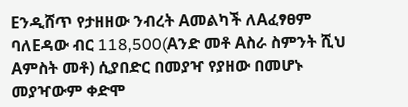Eንዲሸጥ የታዘዘው ንብረት Aመልካች ለAፈፃፀም ባለEዳው ብር 118,500(Aንድ መቶ Aስራ ስምንት ሺህ Aምስት መቶ) ሲያበድር በመያዣ የያዘው በመሆኑ መያዣውም ቀድሞ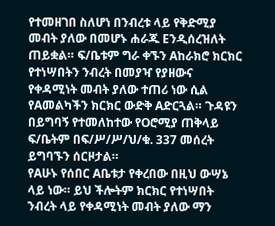የተመዘገበ ስለሆነ በንብረቱ ላይ የቅድሚያ መብት ያለው በመሆኑ ሐራጁ Eንዲሰረዝለት ጠይቋል። ፍ/ቤቱም ግራ ቀኙን Aከራክሮ ክርክር የተነሣበትን ንብረት በመያዣ የያዘውና የቀዳሚነት መብት ያለው ተጠሪ ነው ሲል የAመልካችን ክርክር ውድቅ Aድርጓል። ጉዳዩን በይግባኝ የተመለከተው የOሮሚያ ጠቅላይ ፍ/ቤትም በፍ/ሥ/ሥ/ህ/ቁ. 337 መሰረት ይግባኙን ሰርዞታል።
የAሁኑ የሰበር Aቤቱታ የቀረበው በዚህ ውሣኔ ላይ ነው። ይህ ችሎትም ክርክር የተነሣበት ንብረት ላይ የቀዳሚነት መብት ያለው ማን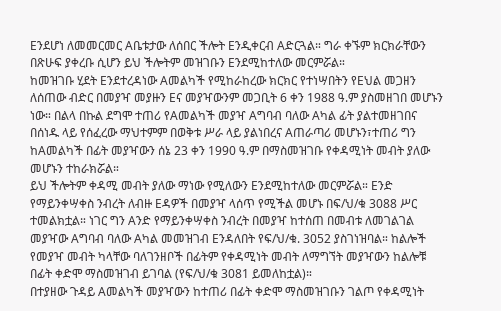Eንደሆነ ለመመርመር Aቤቱታው ለሰበር ችሎት Eንዲቀርብ Aድርጓል። ግራ ቀኙም ክርክራቸውን በጽሁፍ ያቀረቡ ሲሆን ይህ ችሎትም መዝገቡን Eንደሚከተለው መርምሯል።
ከመዝገቡ ሂደት Eንደተረዳነው Aመልካች የሚከራከረው ክርክር የተነሣበትን የEህል መጋዘን ለሰጠው ብድር በመያዣ መያዙን Eና መያዣውንም መጋቢት 6 ቀን 1988 ዓ.ም ያስመዘገበ መሆኑን ነው። በልላ በኩል ደግሞ ተጠሪ የAመልካች መያዣ Aግባብ ባለው Aካል ፊት ያልተመዘገበና በሰነዱ ላይ የሰፈረው ማህተምም በወቅቱ ሥራ ላይ ያልነበረና Aጠራጣሪ መሆኑን፣ተጠሪ ግን ከAመልካች በፊት መያዣውን ሰኔ 23 ቀን 1990 ዓ.ም በማስመዝገቡ የቀዳሚነት መብት ያለው መሆኑን ተከራክሯል።
ይህ ችሎትም ቀዳሚ መብት ያለው ማነው የሚለውን Eንደሚከተለው መርምሯል። Eንድ የማይንቀሣቀስ ንብረት ለብዙ Eዳዎች በመያዣ ላሰጥ የሚችል መሆኑ በፍ/ህ/ቁ 3088 ሥር ተመልክቷል። ነገር ግን Aንድ የማይንቀሣቀስ ንብረት በመያዣ ከተሰጠ በመብቱ ለመገልገል መያዣው Aግባብ ባለው Aካል መመዝገብ Eንዳለበት የፍ/ህ/ቁ. 3052 ያስገነዝባል። ከልሎች የመያዣ መብት ካላቸው ባለገንዘቦች በፊትም የቀዳሚነት መብት ለማግኘት መያዣውን ከልሎቹ በፊት ቀድሞ ማስመዝገብ ይገባል (የፍ/ህ/ቁ 3081 ይመለከቷል)።
በተያዘው ጉዳይ Aመልካች መያዣውን ከተጠሪ በፊት ቀድሞ ማስመዝገቡን ገልጦ የቀዳሚነት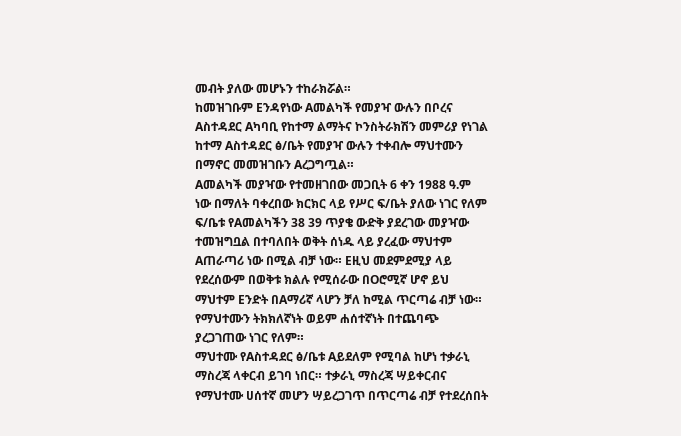መብት ያለው መሆኑን ተከራክሯል።
ከመዝገቡም Eንዳየነው Aመልካች የመያዣ ውሉን በቦረና Aስተዳደር Aካባቢ የከተማ ልማትና ኮንስትራክሽን መምሪያ የነገል ከተማ Aስተዳደር ፅ/ቤት የመያዣ ውሉን ተቀብሎ ማህተሙን በማኖር መመዝገቡን Aረጋግጧል።
Aመልካች መያዣው የተመዘገበው መጋቢት 6 ቀን 1988 ዓ.ም ነው በማለት ባቀረበው ክርክር ላይ የሥር ፍ/ቤት ያለው ነገር የለም ፍ/ቤቱ የAመልካችን 38 39 ጥያቄ ውድቅ ያደረገው መያዣው ተመዝግቧል በተባለበት ወቅት ሰነዱ ላይ ያረፈው ማህተም Aጠራጣሪ ነው በሚል ብቻ ነው። Eዚህ መደምደሚያ ላይ የደረሰውም በወቅቱ ክልሉ የሚሰራው በOሮሚኛ ሆኖ ይህ ማህተም Eንድት በAማሪኛ ላሆን ቻለ ከሚል ጥርጣሬ ብቻ ነው። የማህተሙን ትክክለኛነት ወይም ሐሰተኛነት በተጨባጭ ያረጋገጠው ነገር የለም።
ማህተሙ የAስተዳደር ፅ/ቤቱ Aይደለም የሚባል ከሆነ ተቃራኒ ማስረጃ ላቀርብ ይገባ ነበር። ተቃራኒ ማስረጃ ሣይቀርብና የማህተሙ ሀሰተኛ መሆን ሣይረጋገጥ በጥርጣሬ ብቻ የተደረሰበት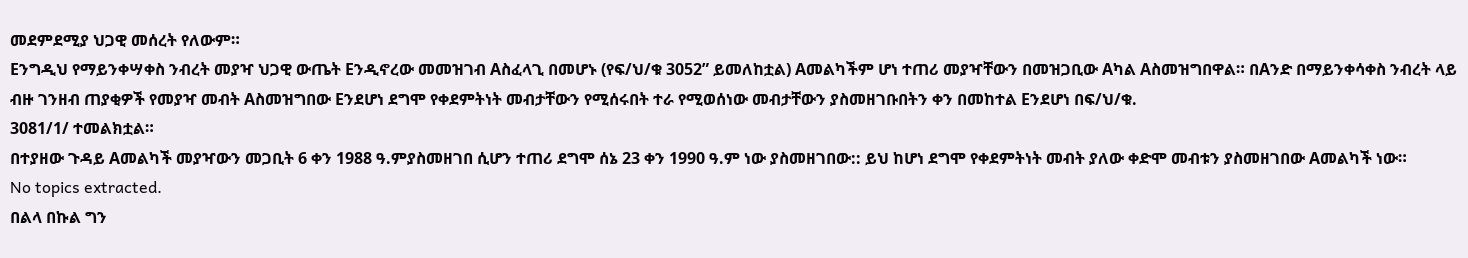መደምደሚያ ህጋዊ መሰረት የለውም።
Eንግዲህ የማይንቀሣቀስ ንብረት መያዣ ህጋዊ ውጤት Eንዲኖረው መመዝገብ Aስፈላጊ በመሆኑ (የፍ/ህ/ቁ 3052” ይመለከቷል) Aመልካችም ሆነ ተጠሪ መያዣቸውን በመዝጋቢው Aካል Aስመዝግበዋል። በAንድ በማይንቀሳቀስ ንብረት ላይ ብዙ ገንዘብ ጠያቂዎች የመያዣ መብት Aስመዝግበው Eንደሆነ ደግሞ የቀደምትነት መብታቸውን የሚሰሩበት ተራ የሚወሰነው መብታቸውን ያስመዘገቡበትን ቀን በመከተል Eንደሆነ በፍ/ህ/ቁ.
3081/1/ ተመልክቷል።
በተያዘው ጉዳይ Aመልካች መያዣውን መጋቢት 6 ቀን 1988 ዓ.ምያስመዘገበ ሲሆን ተጠሪ ደግሞ ሰኔ 23 ቀን 1990 ዓ.ም ነው ያስመዘገበው:: ይህ ከሆነ ደግሞ የቀደምትነት መብት ያለው ቀድሞ መብቱን ያስመዘገበው Aመልካች ነው።
No topics extracted.
በልላ በኩል ግን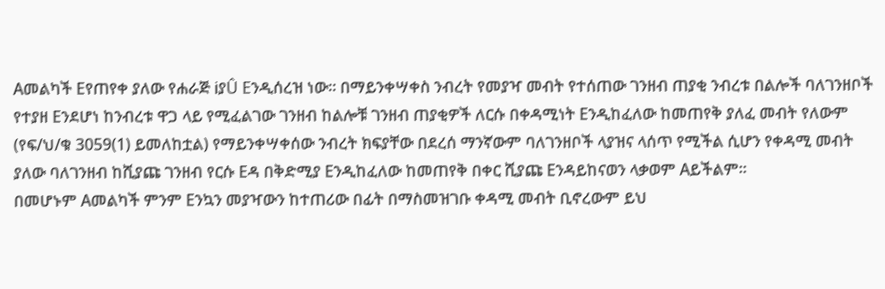Aመልካች Eየጠየቀ ያለው የሐራጅ iያÛ Eንዲሰረዝ ነው። በማይንቀሣቀስ ንብረት የመያዣ መብት የተሰጠው ገንዘብ ጠያቂ ንብረቱ በልሎች ባለገንዘቦች የተያዘ Eንደሆነ ከንብረቱ ዋጋ ላይ የሚፈልገው ገንዘብ ከልሎቹ ገንዘብ ጠያቂዎች ለርሱ በቀዳሚነት Eንዲከፈለው ከመጠየቅ ያለፈ መብት የለውም (የፍ/ህ/ቁ 3059(1) ይመለከቷል) የማይንቀሣቀሰው ንብረት ክፍያቸው በደረሰ ማንኛውም ባለገንዘቦች ላያዝና ላሰጥ የሚችል ሲሆን የቀዳሚ መብት ያለው ባለገንዘብ ከሺያጩ ገንዘብ የርሱ Eዳ በቅድሚያ Eንዲከፈለው ከመጠየቅ በቀር ሺያጩ Eንዳይከናወን ላቃወም Aይችልም።
በመሆኑም Aመልካች ምንም Eንኳን መያዣውን ከተጠሪው በፊት በማስመዝገቡ ቀዳሚ መብት ቢኖረውም ይህ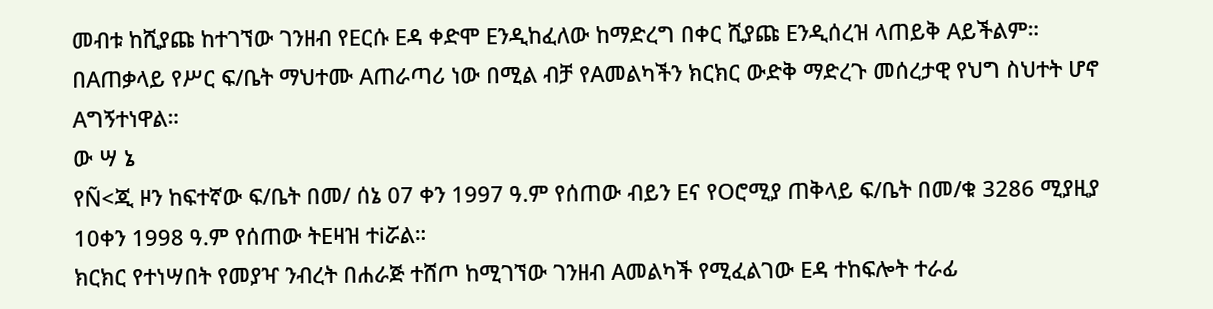መብቱ ከሺያጩ ከተገኘው ገንዘብ የEርሱ Eዳ ቀድሞ Eንዲከፈለው ከማድረግ በቀር ሺያጩ Eንዲሰረዝ ላጠይቅ Aይችልም።
በAጠቃላይ የሥር ፍ/ቤት ማህተሙ Aጠራጣሪ ነው በሚል ብቻ የAመልካችን ክርክር ውድቅ ማድረጉ መሰረታዊ የህግ ስህተት ሆኖ Aግኝተነዋል።
ው ሣ ኔ
የÑ<ጂ ዞን ከፍተኛው ፍ/ቤት በመ/ ሰኔ 07 ቀን 1997 ዓ.ም የሰጠው ብይን Eና የOሮሚያ ጠቅላይ ፍ/ቤት በመ/ቁ 3286 ሚያዚያ 10ቀን 1998 ዓ.ም የሰጠው ትEዛዝ ተiሯል።
ክርክር የተነሣበት የመያዣ ንብረት በሐራጅ ተሸጦ ከሚገኘው ገንዘብ Aመልካች የሚፈልገው Eዳ ተከፍሎት ተራፊ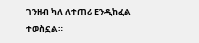ገንዘብ ካለ ለተጠሪ Eንዲከፈል ተወስኗል።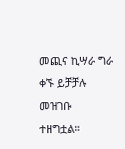መጪና ኪሣራ ግራ ቀኙ ይቻቻሉ መዝገቡ ተዘግቷል።